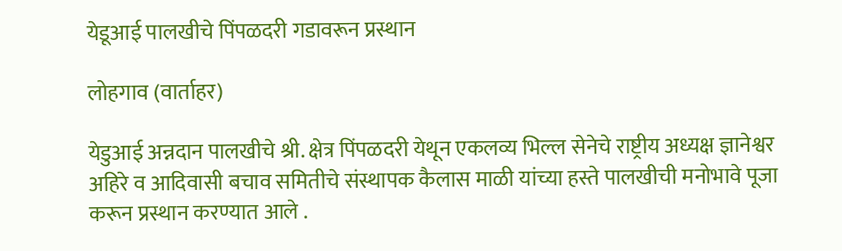येडूआई पालखीचे पिंपळदरी गडावरून प्रस्थान

लोहगाव (वार्ताहर)

येडुआई अन्नदान पालखीचे श्री. क्षेत्र पिंपळदरी येथून एकलव्य भिल्ल सेनेचे राष्ट्रीय अध्यक्ष ज्ञानेश्वर अहिरे व आदिवासी बचाव समितीचे संस्थापक कैलास माळी यांच्या हस्ते पालखीची मनोभावे पूजा करून प्रस्थान करण्यात आले .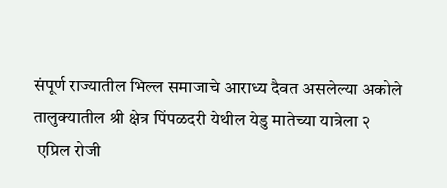संपूर्ण राज्यातील भिल्ल समाजाचे आराध्य दैवत असलेल्या अकोले तालुक्यातील श्री क्षेत्र पिंपळदरी येथील येडु मातेच्या यात्रेला २
 एप्रिल रोजी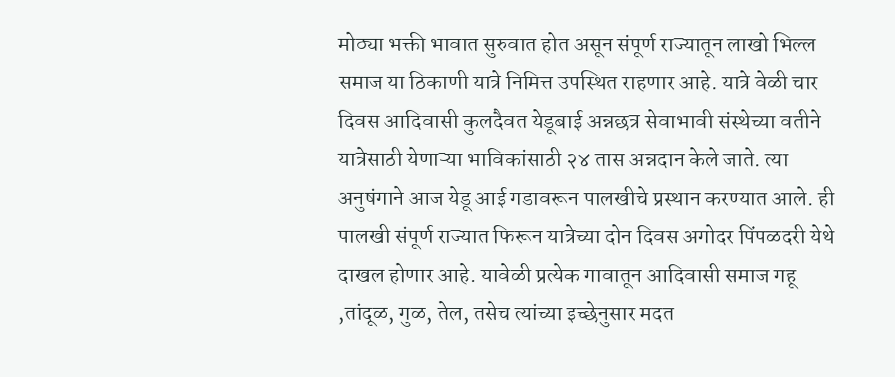मोठ्या भक्ती भावात सुरुवात होत असून संपूर्ण राज्यातून लाखो भिल्ल समाज या ठिकाणी यात्रे निमित्त उपस्थित राहणार आहे. यात्रे वेळी चार दिवस आदिवासी कुलदैवत येडूबाई अन्नछत्र सेवाभावी संस्थेच्या वतीने यात्रेसाठी येणाऱ्या भाविकांसाठी २४ तास अन्नदान केले जाते. त्या अनुषंगाने आज येडू आई गडावरून पालखीचे प्रस्थान करण्यात आले. ही पालखी संपूर्ण राज्यात फिरून यात्रेच्या दोन दिवस अगोदर‌ पिंपळदरी येथे दाखल होणार आहे. यावेळी प्रत्येक गावातून आदिवासी समाज गहू ,तांदूळ, गुळ, तेल, तसेच त्यांच्या इच्छेनुसार मदत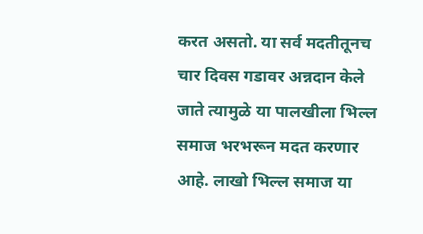करत असतो. या सर्व मदतीतूनच चार दिवस गडावर अन्नदान केले जाते त्यामुळे या पालखीला भिल्ल समाज भरभरून मदत करणार आहे. लाखो भिल्ल समाज या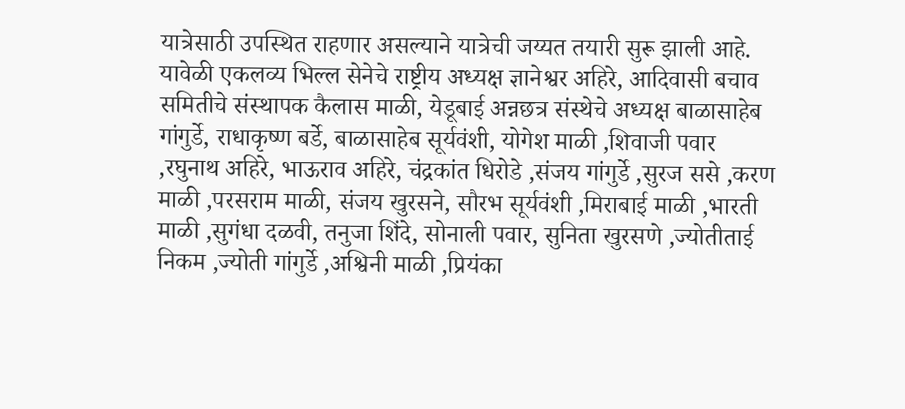यात्रेसाठी उपस्थित राहणार असल्याने यात्रेची जय्यत तयारी सुरू झाली आहे. यावेळी एकलव्य भिल्ल सेनेचे राष्ट्रीय अध्यक्ष ज्ञानेश्वर अहिरे, आदिवासी बचाव समितीचे संस्थापक कैलास माळी, येडूबाई अन्नछत्र संस्थेचे अध्यक्ष बाळासाहेब गांगुर्डे, राधाकृष्ण बर्डे, बाळासाहेब सूर्यवंशी, योगेश माळी ,शिवाजी पवार ,रघुनाथ अहिरे, भाऊराव अहिरे, चंद्रकांत धिरोडे ,संजय गांगुर्डे ,सुरज ससे ,करण माळी ,परसराम माळी, संजय खुरसने, सौरभ सूर्यवंशी ,मिराबाई माळी ,भारती माळी ,सुगंधा दळवी, तनुजा शिंदे, सोनाली पवार, सुनिता खुरसणे ,ज्योतीताई निकम ,ज्योती गांगुर्डे ,अश्विनी माळी ,प्रियंका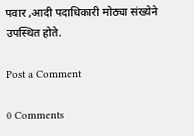पवार ,आदी पदाधिकारी मोठ्या संख्येने उपस्थित होते.

Post a Comment

0 Comments